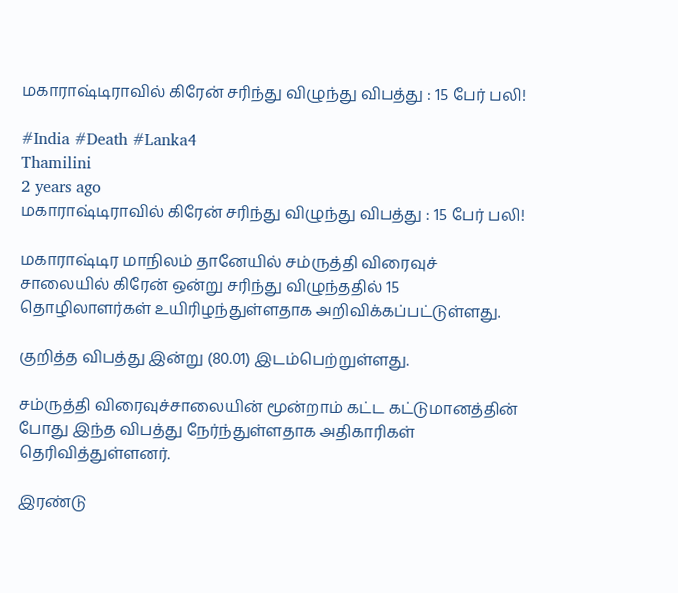மகாராஷ்டிராவில் கிரேன் சரிந்து விழுந்து விபத்து : 15 பேர் பலி!

#India #Death #Lanka4
Thamilini
2 years ago
மகாராஷ்டிராவில் கிரேன் சரிந்து விழுந்து விபத்து : 15 பேர் பலி!

மகாராஷ்டிர மாநிலம் தானேயில் சம்ருத்தி விரைவுச் சாலையில் கிரேன் ஒன்று சரிந்து விழுந்ததில் 15 தொழிலாளர்கள் உயிரிழந்துள்ளதாக அறிவிக்கப்பட்டுள்ளது.

குறித்த விபத்து இன்று (80.01) இடம்பெற்றுள்ளது.

சம்ருத்தி விரைவுச்சாலையின் மூன்றாம் கட்ட கட்டுமானத்தின் போது இந்த விபத்து நேர்ந்துள்ளதாக அதிகாரிகள் தெரிவித்துள்ளனர்.

இரண்டு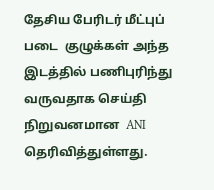தேசிய பேரிடர் மீட்புப் படை  குழுக்கள் அந்த இடத்தில் பணிபுரிந்து வருவதாக செய்தி நிறுவனமான  ANI தெரிவித்துள்ளது.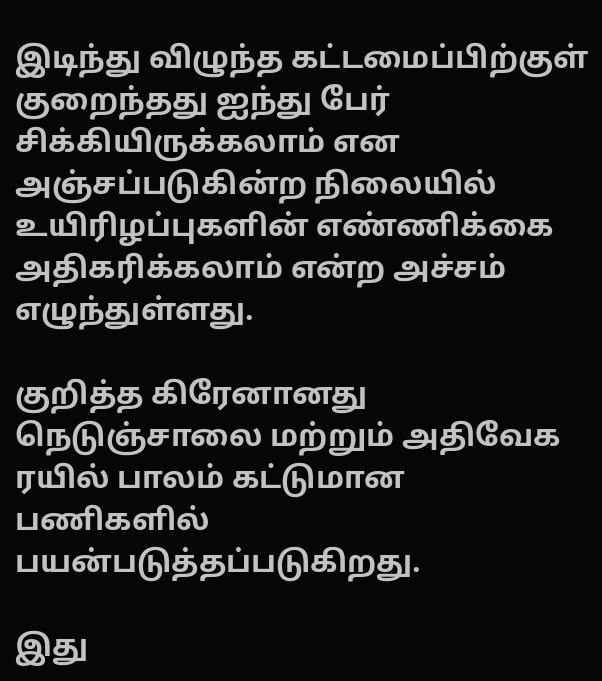இடிந்து விழுந்த கட்டமைப்பிற்குள் குறைந்தது ஐந்து பேர் சிக்கியிருக்கலாம் என அஞ்சப்படுகின்ற நிலையில் உயிரிழப்புகளின் எண்ணிக்கை அதிகரிக்கலாம் என்ற அச்சம் எழுந்துள்ளது.

குறித்த கிரேனானது நெடுஞ்சாலை மற்றும் அதிவேக ரயில் பாலம் கட்டுமான பணிகளில் பயன்படுத்தப்படுகிறது.

இது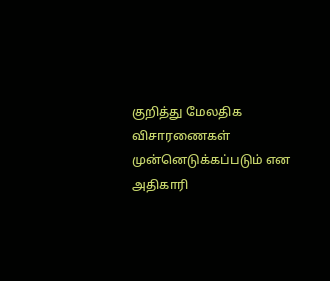குறித்து மேலதிக விசாரணைகள் முன்னெடுக்கப்படும் என அதிகாரி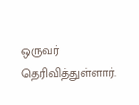ஒருவர் தெரிவித்துள்ளார்.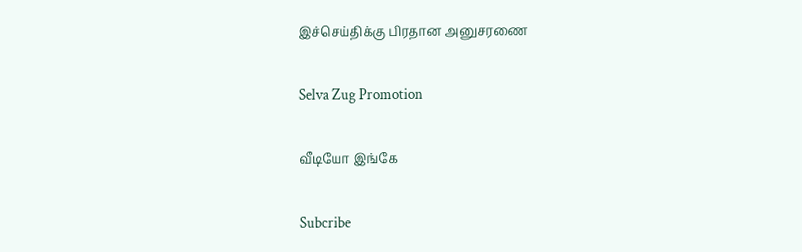இச்செய்திக்கு பிரதான அனுசரணை

Selva Zug Promotion

வீடியோ இங்கே

Subcribe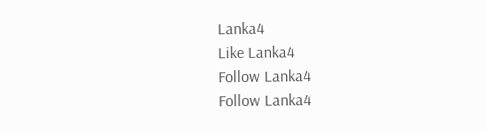Lanka4
Like Lanka4
Follow Lanka4
Follow Lanka4